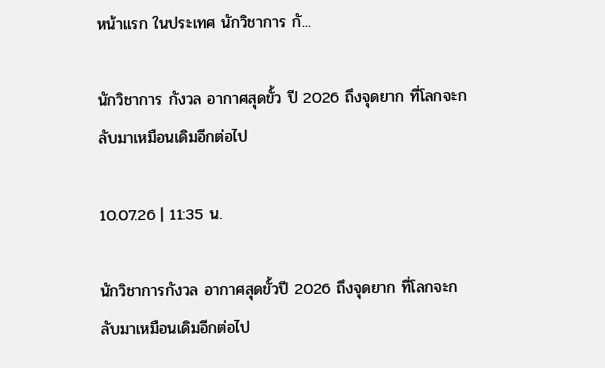หน้าแรก ในประเทศ นักวิชาการ กั...

นักวิชาการ กังวล อากาศสุดขั้ว ปี 2026 ถึงจุดยาก ที่โลกจะกลับมาเหมือนเดิมอีกต่อไป

10.07.26 | 11:35 น.

นักวิชาการกังวล อากาศสุดขั้วปี 2026 ถึงจุดยาก ที่โลกจะกลับมาเหมือนเดิมอีกต่อไป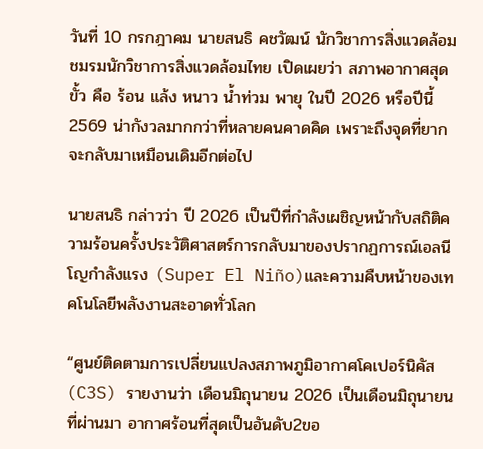วันที่ 10 กรกฎาคม นายสนธิ คชวัฒน์ นักวิชาการสิ่งแวดล้อม ชมรมนักวิชาการสิ่งแวดล้อมไทย เปิดเผยว่า สภาพอากาศสุดขั้ว คือ ร้อน แล้ง หนาว น้ำท่วม พายุ ในปี 2026 หรือปีนี้ 2569 น่ากังวลมากกว่าที่หลายคนคาดคิด เพราะถึงจุดที่ยากจะกลับมาเหมือนเดิมอีกต่อไป

นายสนธิ กล่าวว่า ปี 2026 เป็นปีที่กำลังเผชิญหน้ากับสถิติความร้อนครั้งประวัติศาสตร์การกลับมาของปรากฏการณ์เอลนีโญกำลังแรง (Super El Niño)และความคืบหน้าของเทคโนโลยีพลังงานสะอาดทั่วโลก

“ศูนย์ติดตามการเปลี่ยนแปลงสภาพภูมิอากาศโคเปอร์นิคัส (C3S) รายงานว่า เดือนมิถุนายน 2026 เป็นเดือนมิถุนายน ที่ผ่านมา อากาศร้อนที่สุดเป็นอันดับ2ขอ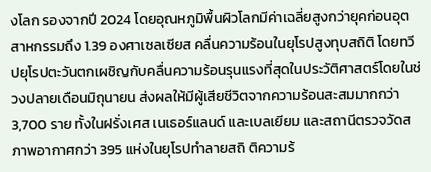งโลก รองจากปี 2024 โดยอุณหภูมิพื้นผิวโลกมีค่าเฉลี่ยสูงกว่ายุคก่อนอุตสาหกรรมถึง 1.39 องศาเซลเซียส คลื่นความร้อนในยุโรปสูงทุบสถิติ โดยทวีปยุโรปตะวันตกเผชิญกับคลื่นความร้อนรุนแรงที่สุดในประวัติศาสตร์โดยในช่วงปลายเดือนมิถุนายน ส่งผลให้มีผู้เสียชีวิตจากความร้อนสะสมมากกว่า 3,700 ราย ทั้งในฝรั่งเศส เนเธอร์แลนด์ และเบลเยียม และสถานีตรวจวัดสภาพอากาศกว่า 395 แห่งในยุโรปทำลายสถิ ติความร้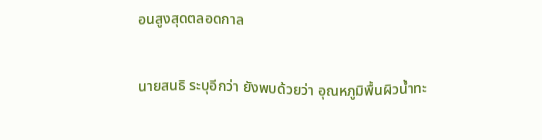อนสูงสุดตลอดกาล

นายสนธิ ระบุอีกว่า ยังพบด้วยว่า อุณหภูมิพื้นผิวน้ำทะ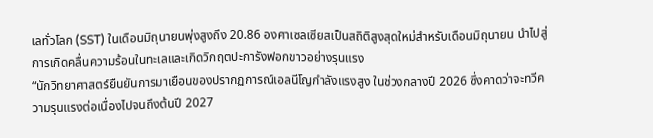เลทั่วโลก (SST) ในเดือนมิถุนายนพุ่งสูงถึง 20.86 องศาเซลเซียสเป็นสถิติสูงสุดใหม่สำหรับเดือนมิถุนายน นำไปสู่การเกิดคลื่นความร้อนในทะเลและเกิดวิกฤตปะการังฟอกขาวอย่างรุนแรง
“นักวิทยาศาสตร์ยืนยันการมาเยือนของปรากฏการณ์เอลนีโญกำลังแรงสูง ในช่วงกลางปี 2026 ซึ่งคาดว่าจะทวีความรุนแรงต่อเนื่องไปจนถึงต้นปี 2027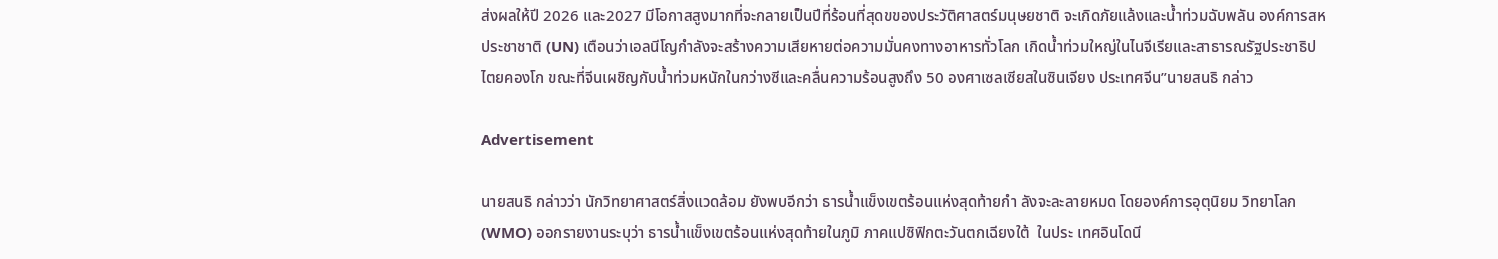ส่งผลให้ปี 2026 และ2027 มีโอกาสสูงมากที่จะกลายเป็นปีที่ร้อนที่สุดขของประวัติศาสตร์มนุษยชาติ จะเกิดภัยแล้งและน้ำท่วมฉับพลัน องค์การสหประชาชาติ (UN) เตือนว่าเอลนีโญกำลังจะสร้างความเสียหายต่อความมั่นคงทางอาหารทั่วโลก เกิดน้ำท่วมใหญ่ในไนจีเรียและสาธารณรัฐประชาธิปไตยคองโก ขณะที่จีนเผชิญกับน้ำท่วมหนักในกว่างซีและคลื่นความร้อนสูงถึง 50 องศาเซลเซียสในซินเจียง ประเทศจีน”นายสนธิ กล่าว

Advertisement

นายสนธิ กล่าวว่า นักวิทยาศาสตร์สิ่งแวดล้อม ยังพบอีกว่า ธารน้ำแข็งเขตร้อนแห่งสุดท้ายกำ ลังจะละลายหมด โดยองค์การอุตุนิยม วิทยาโลก (WMO) ออกรายงานระบุว่า ธารน้ำแข็งเขตร้อนแห่งสุดท้ายในภูมิ ภาคแปซิฟิกตะวันตกเฉียงใต้  ในประ เทศอินโดนี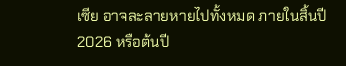เซีย อาจละลายหายไปทั้งหมด ภายในสิ้นปี 2026 หรือต้นปี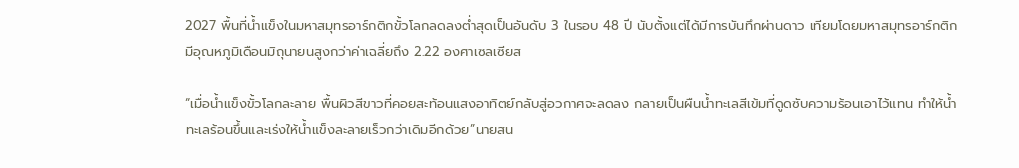2027 พื้นที่น้ำแข็งในมหาสมุทรอาร์กติกขั้วโลกลดลงต่ำสุดเป็นอันดับ 3 ในรอบ 48 ปี นับตั้งแต่ได้มีการบันทึกผ่านดาว เทียมโดยมหาสมุทรอาร์กติกมีอุณหภูมิเดือนมิถุนายนสูงกว่าค่าเฉลี่ยถึง 2.22 องศาเซลเซียส

“เมื่อน้ำแข็งขั้วโลกละลาย พื้นผิวสีขาวที่คอยสะท้อนแสงอาทิตย์กลับสู่อวกาศจะลดลง กลายเป็นผืนน้ำทะเลสีเข้มที่ดูดซับความร้อนเอาไว้แทน ทำให้น้ำทะเลร้อนขึ้นและเร่งให้น้ำแข็งละลายเร็วกว่าเดิมอีกด้วย”นายสน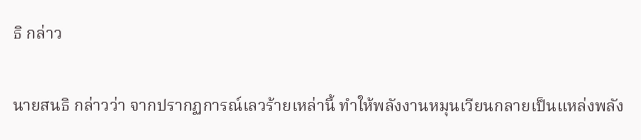ธิ กล่าว

นายสนธิ กล่าวว่า จากปรากฏการณ์เลวร้ายเหล่านี้ ทำให้พลังงานหมุนเวียนกลายเป็นแหล่งพลัง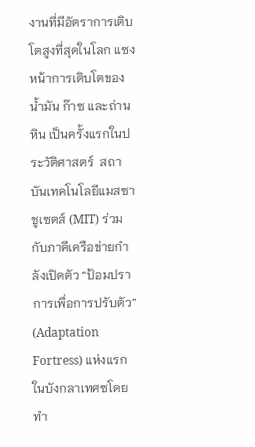งานที่มีอัตราการเติบโตสูงที่สุดในโลก แซงหน้าการเติบโตของน้ำมัน ก๊าซ และถ่านหิน เป็นครั้งแรกในประวัติศาสตร์  สถาบันเทคโนโลยีแมสซาชูเซตส์ (MIT) ร่วมกับภาคีเครือข่ายกำลังเปิดตัว “ป้อมปราการเพื่อการปรับตัว” (Adaptation Fortress) แห่งแรกในบังกลาเทศซโดยทำ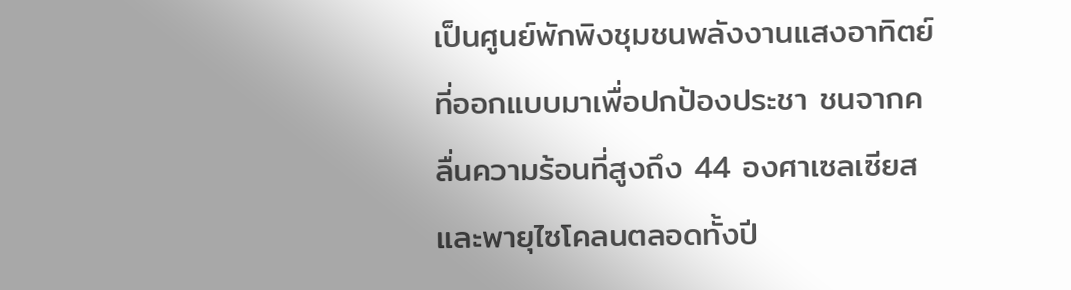เป็นศูนย์พักพิงชุมชนพลังงานแสงอาทิตย์ที่ออกแบบมาเพื่อปกป้องประชา ชนจากคลื่นความร้อนที่สูงถึง 44 องศาเซลเซียสและพายุไซโคลนตลอดทั้งปี